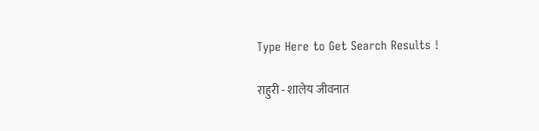Type Here to Get Search Results !

राहुरी - शालेय जीवनात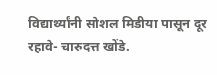विद्यार्थ्यांनी सोशल मिडीया पासून दूर रहावे- चारुदत्त खोंडे.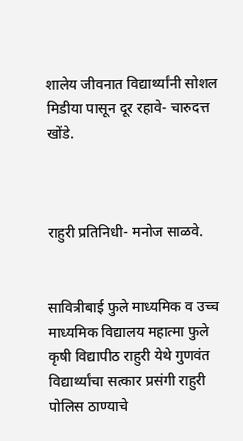शालेय जीवनात विद्यार्थ्यांनी सोशल मिडीया पासून दूर रहावे- चारुदत्त खोंडे.



राहुरी प्रतिनिधी- मनोज साळवे.


सावित्रीबाई फुले माध्यमिक व उच्च माध्यमिक विद्यालय महात्मा फुले कृषी विद्यापीठ राहुरी येथे गुणवंत विद्यार्थ्यांचा सत्कार प्रसंगी राहुरी पोलिस ठाण्याचे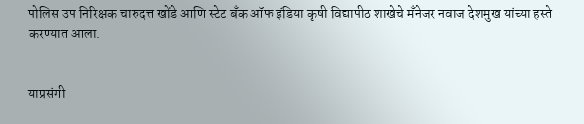पोलिस उप निरिक्षक चारुदत्त खोंडे आणि स्टेट बँक ऑफ इंडिया कृषी विद्यापीठ शाखेचे मँनेजर नवाज देशमुख यांच्या हस्ते करण्यात आला.


याप्रसंगी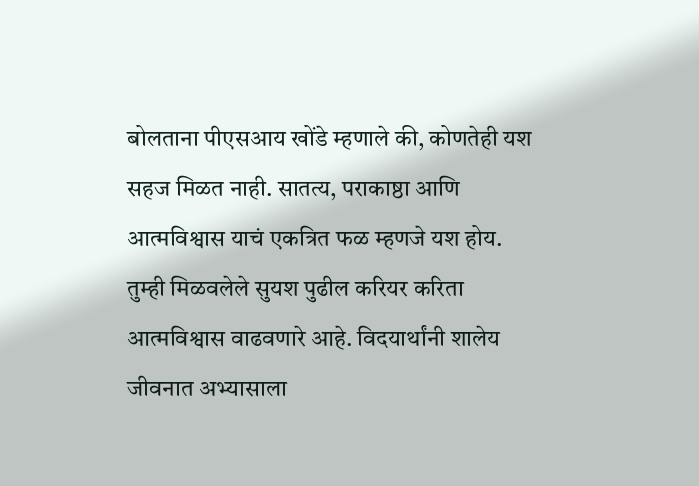बोलताना पीएसआय खोंडे म्हणाले की, कोणतेही यश सहज मिळत नाही. सातत्य, पराकाष्ठा आणि आत्मविश्वास याचं एकत्रित फळ म्हणजे यश होय. तुम्ही मिळवलेले सुयश पुढील करियर करिता आत्मविश्वास वाढवणारे आहे. विदयार्थांनी शालेय जीवनात अभ्यासाला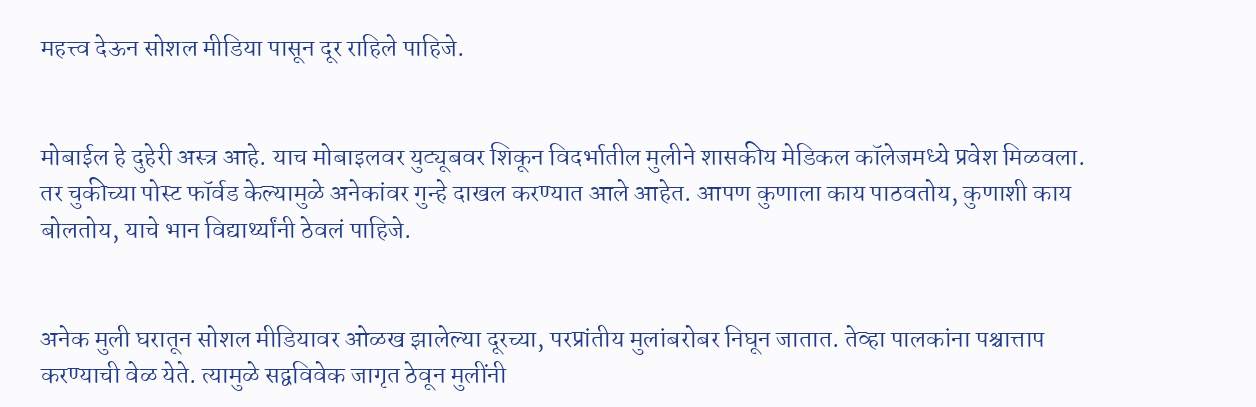महत्त्व देऊन सोशल मीडिया पासून दूर राहिले पाहिजे.


मोबाईल हे दुहेरी अस्त्र आहे. याच मोबाइलवर युट्यूबवर शिकून विदर्भातील मुलीने शासकीय मेडिकल कॉलेजमध्ये प्रवेश मिळवला. तर चुकीच्या पोस्ट फॉर्वड केल्यामुळे अनेकांवर गुन्हे दाखल करण्यात आले आहेत. आपण कुणाला काय पाठवतोय, कुणाशी काय बोलतोय, याचे भान विद्यार्थ्यांनी ठेवलं पाहिजे.


अनेक मुली घरातून सोशल मीडियावर ओळख झालेल्या दूरच्या, परप्रांतीय मुलांबरोबर निघून जातात. तेव्हा पालकांना पश्चात्ताप करण्याची वेळ येते. त्यामुळे सद्वविवेक जागृत ठेवून मुलींनी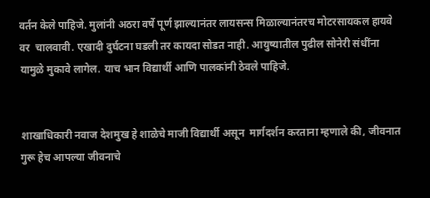वर्तन केले पाहिजे. मुलांनी अठरा वर्षे पूर्ण झाल्यानंतर लायसन्स मिळाल्यानंतरच मोटरसायकल हायवे वर  चालवावी. एखादी दुर्घटना घडली तर कायदा सोडत नाही. आयुष्यातील पुढील सोनेरी संधींना यामुळे मुकावे लागेल. याच भान विद्यार्थी आणि पालकांनी ठेवले पाहिजे.


शाखाधिकारी नवाज देशमुख हे शाळेचे माजी विद्यार्थी असून  मार्गदर्शन करताना म्हणाले की, जीवनात गुरू हेच आपल्या जीवनाचे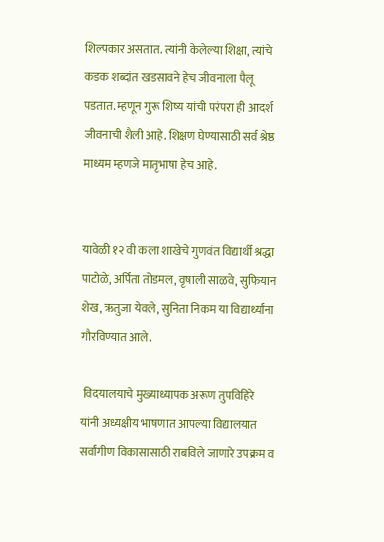शिल्पकार असतात. त्यांनी केलेल्या शिक्षा, त्यांचे कडक शब्दांत खडसावने हेच जीवनाला पैलू पडतात. म्हणून गुरू शिष्य यांची परंपरा ही आदर्श जीवनाची शैली आहे. शिक्षण घेण्यासाठी सर्व श्रेष्ठ माध्यम म्हणजे मातृभाषा हेच आहे.


यावेळी १२ वी कला शाखेचे गुणवंत विद्यार्थी श्रद्धा पाटोळे, अर्पिता तोडमल, वृषाली साळवे, सुफियान शेख, ऋतुजा येवले, सुनिता निकम या विद्यार्थ्यांना गौरविण्यात आले.

 विदयालयाचे मुख्याध्यापक अरूण तुपविहिरे यांनी अध्यक्षीय भाषणात आपल्या विद्यालयात सर्वांगीण विकासासाठी राबविले जाणारे उपक्रम व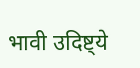भावी उदिष्ट्ये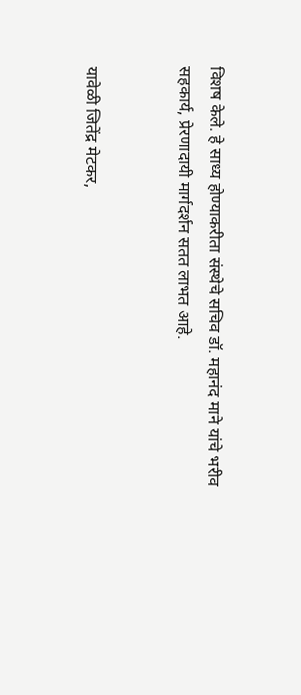विशष केले. हे साध्य होण्याकरीता संस्थेचे सचिव डॉ. महानंद माने यांचे भरीव सहकार्य, प्रेरणादायी मार्गदर्शन सतत लाभत आहे.


यावेळी जितेंद्र मेटकर,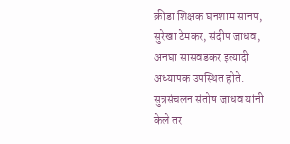क्रीडा शिक्षक घनशाम सानप, सुरेखा टेमकर, संदीप जाधव, अनघा सासवडकर इत्यादी अध्यापक उपस्थित होते. सुत्रसंचलन संतोष जाधव यांनी केले तर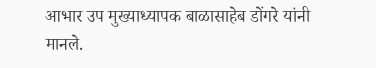आभार उप मुख्याध्यापक बाळासाहेब डोंगरे यांनी मानले.